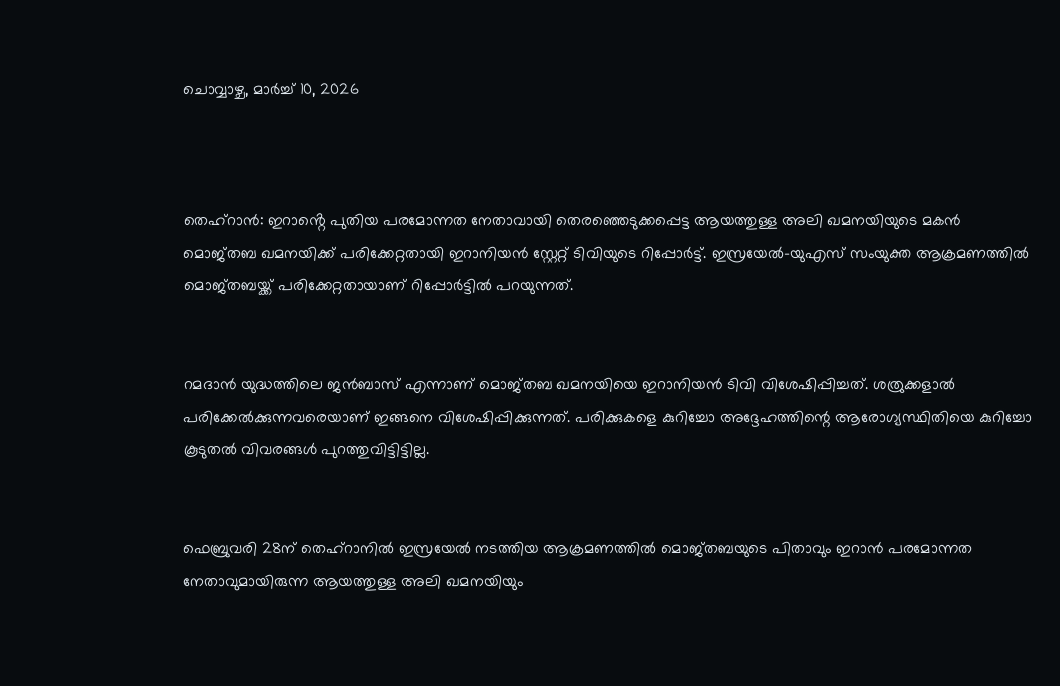ചൊവ്വാഴ്ച, മാർച്ച് 10, 2026



തെഹ്റാൻ: ഇറാൻ്റെ പുതിയ പരമോന്നത നേതാവായി തെരഞ്ഞെടുക്കപ്പെട്ട ആയത്തുള്ള അലി ഖമനയിയുടെ മകൻ മൊജ്തബ ഖമനയിക്ക് പരിക്കേറ്റതായി ഇറാനിയൻ സ്റ്റേറ്റ് ടിവിയുടെ റിപ്പോർട്ട്. ഇസ്രയേൽ-യുഎസ് സംയുക്ത ആക്രമണത്തിൽ മൊജ്തബയ്ക്ക് പരിക്കേറ്റതായാണ് റിപ്പോർട്ടിൽ പറയുന്നത്.


റമദാൻ യുദ്ധത്തിലെ ജൻബാസ് എന്നാണ് മൊജ്തബ ഖമനയിയെ ഇറാനിയൻ ടിവി വിശേഷിപ്പിച്ചത്. ശത്രുക്കളാൽ പരിക്കേൽക്കുന്നവരെയാണ് ഇങ്ങനെ വിശേഷിപ്പിക്കുന്നത്. പരിക്കുകളെ കുറിച്ചോ അദ്ദേഹത്തിന്റെ ആരോഗ്യസ്ഥിതിയെ കുറിച്ചോ കൂടുതൽ വിവരങ്ങൾ പുറത്തുവിട്ടിട്ടില്ല.


ഫെബ്രുവരി 28ന് തെഹ്റാനിൽ ഇസ്രയേൽ നടത്തിയ ആക്രമണത്തിൽ മൊജ്തബയുടെ പിതാവും ഇറാൻ പരമോന്നത നേതാവുമായിരുന്ന ആയത്തുള്ള അലി ഖമനയിയും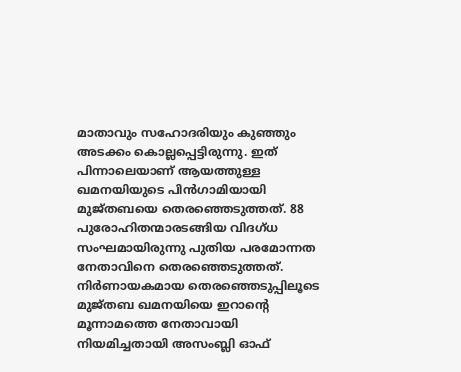മാതാവും സഹോദരിയും കുഞ്ഞും അടക്കം കൊല്ലപ്പെട്ടിരുന്നു. ഇത് പിന്നാലെയാണ് ആയത്തുള്ള ഖമനയിയുടെ പിന്‍ഗാമിയായി മുജ്തബയെ തെരഞ്ഞെടുത്തത്. 88 പുരോഹിതന്മാരടങ്ങിയ വിദഗ്ധ സംഘമായിരുന്നു പുതിയ പരമോന്നത നേതാവിനെ തെരഞ്ഞെടുത്തത്. നിര്‍ണായകമായ തെരഞ്ഞെടുപ്പിലൂടെ മുജ്തബ ഖമനയിയെ ഇറാന്റെ മൂന്നാമത്തെ നേതാവായി നിയമിച്ചതായി അസംബ്ലി ഓഫ്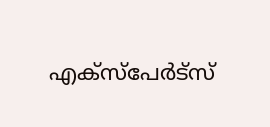എക്‌സ്‌പേര്‍ട്‌സ്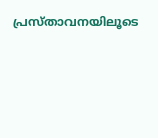പ്രസ്താവനയിലൂടെ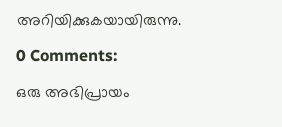അറിയിക്കുകയായിരുന്നു.

0 Comments:

ഒരു അഭിപ്രായം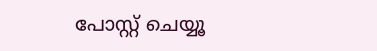പോസ്റ്റ് ചെയ്യൂ